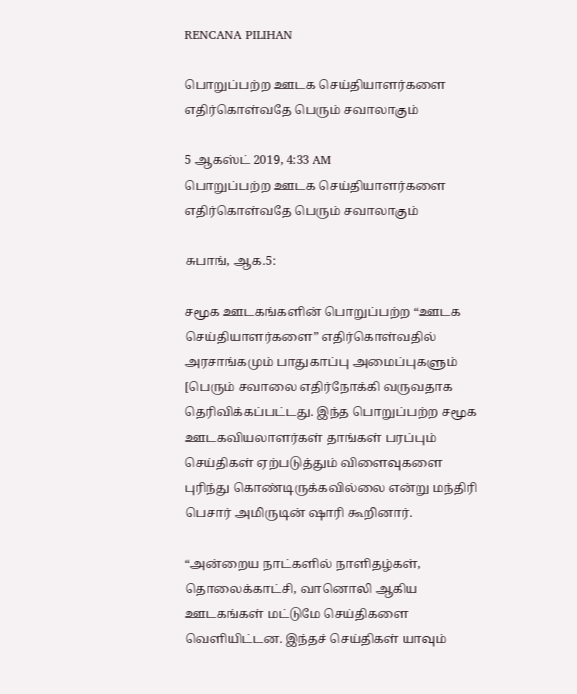RENCANA PILIHAN

பொறுப்பற்ற ஊடக செய்தியாளர்களை எதிர்கொள்வதே பெரும் சவாலாகும்

5 ஆகஸ்ட் 2019, 4:33 AM
பொறுப்பற்ற ஊடக செய்தியாளர்களை எதிர்கொள்வதே பெரும் சவாலாகும்

சுபாங், ஆக.5:

சமூக ஊடகங்களின் பொறுப்பற்ற “ஊடக செய்தியாளர்களை” எதிர்கொள்வதில் அரசாங்கமும் பாதுகாப்பு அமைப்புகளும் [பெரும் சவாலை எதிர்நோக்கி வருவதாக தெரிவிக்கப்பட்டது. இந்த பொறுப்பற்ற சமூக ஊடகவியலாளர்கள் தாங்கள் பரப்பும் செய்திகள் ஏற்படுத்தும் விளைவுகளை புரிந்து கொண்டிருக்கவில்லை என்று மந்திரி பெசார் அமிருடின் ஷாரி கூறினார்.

“அன்றைய நாட்களில் நாளிதழ்கள், தொலைக்காட்சி, வானொலி ஆகிய ஊடகங்கள் மட்டுமே செய்திகளை வெளியிட்டன. இந்தச் செய்திகள் யாவும்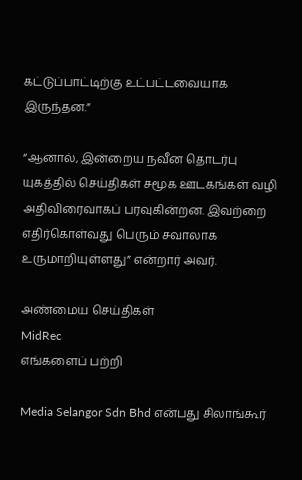கட்டுப்பாட்டிற்கு உட்பட்டவையாக இருந்தன.”

“ஆனால், இன்றைய நவீன தொடர்பு யுகத்தில் செய்திகள் சமூக ஊடகங்கள் வழி அதிவிரைவாகப் பரவுகின்றன. இவற்றை எதிர்கொள்வது பெரும் சவாலாக உருமாறியுள்ளது” என்றார் அவர்.

அண்மைய செய்திகள்
MidRec
எங்களைப் பற்றி

Media Selangor Sdn Bhd என்பது சிலாங்கூர்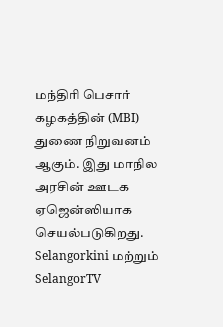மந்திரி பெசார் கழகத்தின் (MBI) துணை நிறுவனம் ஆகும். இது மாநில அரசின் ஊடக ஏஜென்ஸியாக செயல்படுகிறது. Selangorkini மற்றும் SelangorTV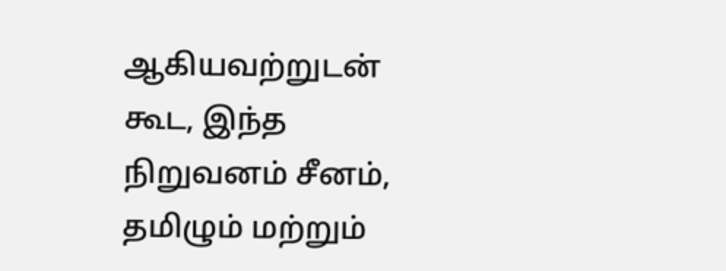ஆகியவற்றுடன் கூட, இந்த நிறுவனம் சீனம், தமிழும் மற்றும்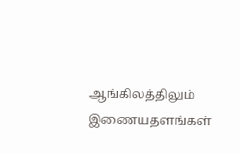ஆங்கிலத்திலும் இணையதளங்கள்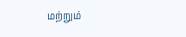மற்றும்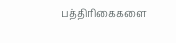பத்திரிகைகளை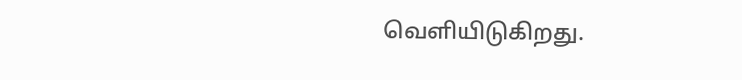வெளியிடுகிறது.